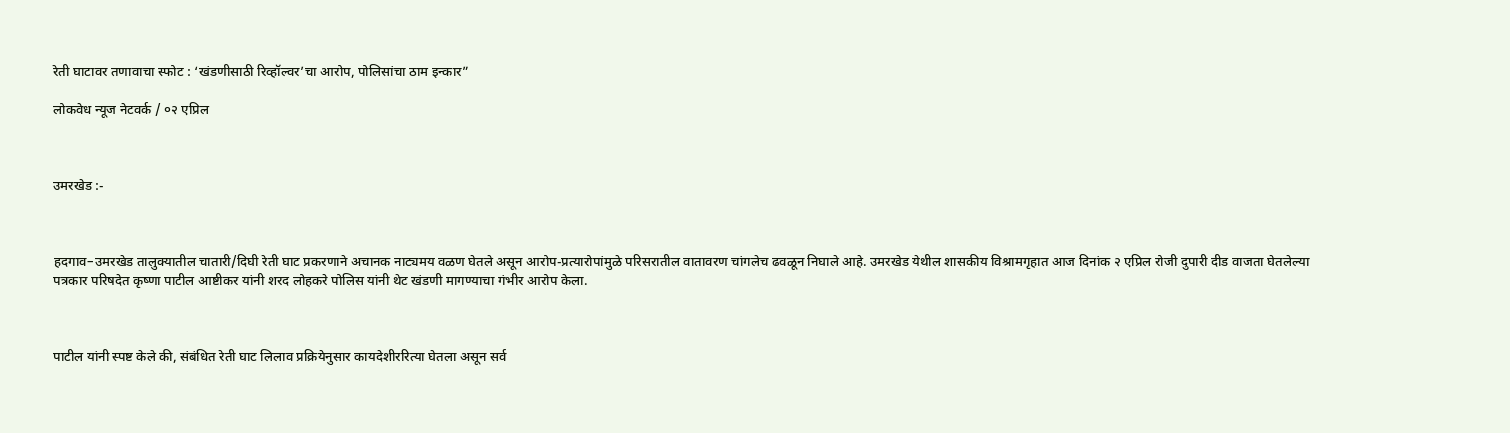रेती घाटावर तणावाचा स्फोट : ‘खंडणीसाठी रिव्हॉल्वर’चा आरोप, पोलिसांचा ठाम इन्कार”

लोकवेध न्यूज नेटवर्क / ०२ एप्रिल



उमरखेड :-



हदगाव–उमरखेड तालुक्यातील चातारी/दिघी रेती घाट प्रकरणाने अचानक नाट्यमय वळण घेतले असून आरोप-प्रत्यारोपांमुळे परिसरातील वातावरण चांगलेच ढवळून निघाले आहे. उमरखेड येथील शासकीय विश्रामगृहात आज दिनांक २ एप्रिल रोजी दुपारी दीड वाजता घेतलेल्या पत्रकार परिषदेत कृष्णा पाटील आष्टीकर यांनी शरद लोहकरे पोलिस यांनी थेट खंडणी मागण्याचा गंभीर आरोप केला.



पाटील यांनी स्पष्ट केले की, संबंधित रेती घाट लिलाव प्रक्रियेनुसार कायदेशीररित्या घेतला असून सर्व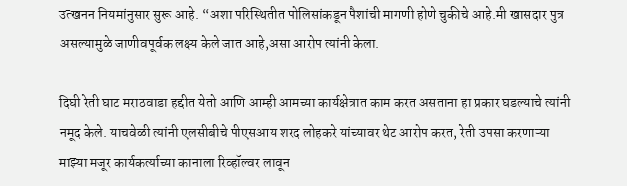उत्खनन नियमांनुसार सुरू आहे. “अशा परिस्थितीत पोलिसांकडून पैशांची मागणी होणे चुकीचे आहे.मी खासदार पुत्र असल्यामुळे जाणीवपूर्वक लक्ष्य केले जात आहे,असा आरोप त्यांनी केला.

दिघी रेती घाट मराठवाडा हद्दीत येतो आणि आम्ही आमच्या कार्यक्षेत्रात काम करत असताना हा प्रकार घडल्याचे त्यांनी नमूद केले. याचवेळी त्यांनी एलसीबीचे पीएसआय शरद लोहकरे यांच्यावर थेट आरोप करत, रेती उपसा करणाऱ्या माझ्या मजूर कार्यकर्त्याच्या कानाला रिव्हॉल्वर लावून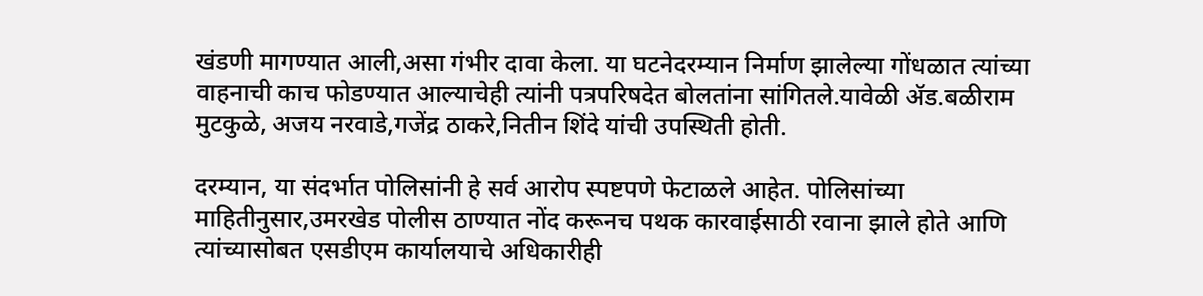खंडणी मागण्यात आली,असा गंभीर दावा केला. या घटनेदरम्यान निर्माण झालेल्या गोंधळात त्यांच्या वाहनाची काच फोडण्यात आल्याचेही त्यांनी पत्रपरिषदेत बोलतांना सांगितले.यावेळी ॲड.बळीराम मुटकुळे, अजय नरवाडे,गजेंद्र ठाकरे,नितीन शिंदे यांची उपस्थिती होती.

दरम्यान, या संदर्भात पोलिसांनी हे सर्व आरोप स्पष्टपणे फेटाळले आहेत. पोलिसांच्या माहितीनुसार,उमरखेड पोलीस ठाण्यात नोंद करूनच पथक कारवाईसाठी रवाना झाले होते आणि त्यांच्यासोबत एसडीएम कार्यालयाचे अधिकारीही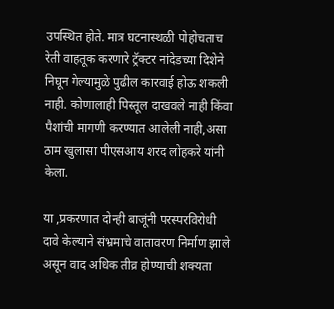उपस्थित होते. मात्र घटनास्थळी पोहोचताच रेती वाहतूक करणारे ट्रॅक्टर नांदेडच्या दिशेने निघून गेल्यामुळे पुढील कारवाई होऊ शकली नाही. कोणालाही पिस्तूल दाखवले नाही किंवा पैशांची मागणी करण्यात आलेली नाही,असा ठाम खुलासा पीएसआय शरद लोहकरे यांनी केला.

या ,प्रकरणात दोन्ही बाजूंनी परस्परविरोधी दावे केल्याने संभ्रमाचे वातावरण निर्माण झाले असून वाद अधिक तीव्र होण्याची शक्यता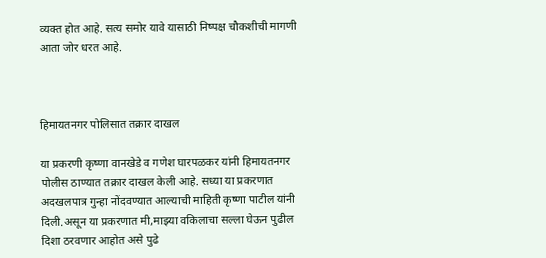व्यक्त होत आहे. सत्य समोर यावे यासाठी निष्पक्ष चौकशीची मागणी आता जोर धरत आहे.



हिमायतनगर पोलिसात तक्रार दाखल

या प्रकरणी कृष्णा वानखेडे व गणेश घारपळकर यांनी हिमायतनगर पोलीस ठाण्यात तक्रार दाखल केली आहे. सध्या या प्रकरणात अदखलपात्र गुन्हा नोंदवण्यात आल्याची माहिती कृष्णा पाटील यांनी दिली.असून या प्रकरणात मी,माझ्या वकिलाचा सल्ला घेऊन पुढील दिशा ठरवणार आहोत असे पुढे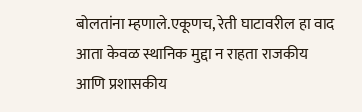बोलतांना म्हणाले.एकूणच, रेती घाटावरील हा वाद आता केवळ स्थानिक मुद्दा न राहता राजकीय आणि प्रशासकीय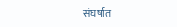संघर्षात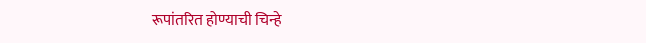रूपांतरित होण्याची चिन्हे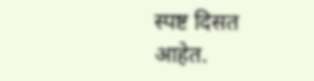स्पष्ट दिसत आहेत.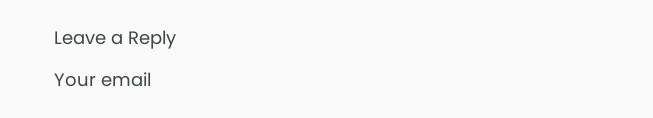Leave a Reply

Your email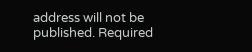address will not be published. Required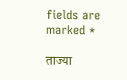fields are marked *

ताज्या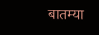बातम्या